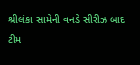શ્રીલંકા સામેની વનડે સીરીઝ બાદ ટીમ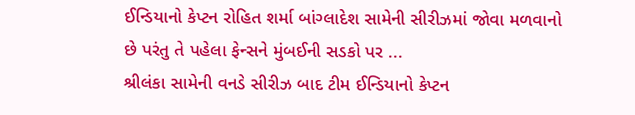ઈન્ડિયાનો કેપ્ટન રોહિત શર્મા બાંગ્લાદેશ સામેની સીરીઝમાં જોવા મળવાનો છે પરંતુ તે પહેલા ફેન્સને મુંબઈની સડકો પર ...
શ્રીલંકા સામેની વનડે સીરીઝ બાદ ટીમ ઈન્ડિયાનો કેપ્ટન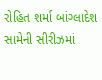રોહિત શર્મા બાંગ્લાદેશ સામેની સીરીઝમાં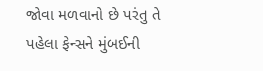જોવા મળવાનો છે પરંતુ તે પહેલા ફેન્સને મુંબઈની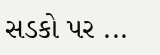સડકો પર ...